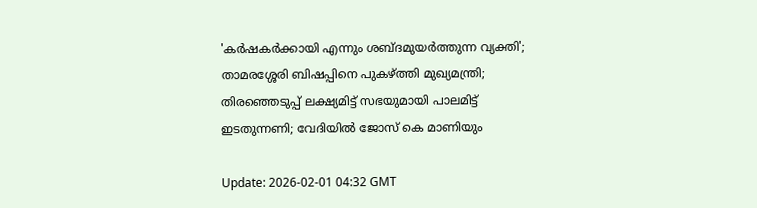'കര്‍ഷകര്‍ക്കായി എന്നും ശബ്ദമുയര്‍ത്തുന്ന വ്യക്തി'; താമരശ്ശേരി ബിഷപ്പിനെ പുകഴ്ത്തി മുഖ്യമന്ത്രി; തിരഞ്ഞെടുപ്പ് ലക്ഷ്യമിട്ട് സഭയുമായി പാലമിട്ട് ഇടതുന്നണി; വേദിയില്‍ ജോസ് കെ മാണിയും

Update: 2026-02-01 04:32 GMT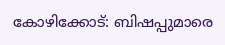കോഴിക്കോട്: ബിഷപ്പുമാരെ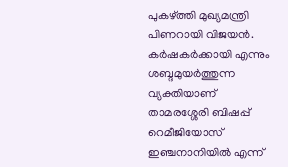പുകഴ്ത്തി മുഖ്യമന്ത്രി പിണറായി വിജയന്‍. കര്‍ഷകര്‍ക്കായി എന്നും ശബ്ദമുയര്‍ത്തുന്ന വ്യക്തിയാണ് താമരശ്ശേരി ബിഷപ്പ് റെമീജിയോസ് ഇഞ്ചനാനിയില്‍ എന്ന്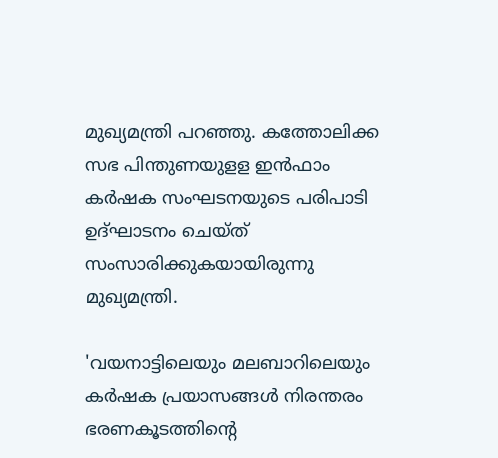മുഖ്യമന്ത്രി പറഞ്ഞു. കത്തോലിക്ക സഭ പിന്തുണയുളള ഇന്‍ഫാം കര്‍ഷക സംഘടനയുടെ പരിപാടി ഉദ്ഘാടനം ചെയ്ത് സംസാരിക്കുകയായിരുന്നു മുഖ്യമന്ത്രി.

'വയനാട്ടിലെയും മലബാറിലെയും കര്‍ഷക പ്രയാസങ്ങള്‍ നിരന്തരം ഭരണകൂടത്തിന്റെ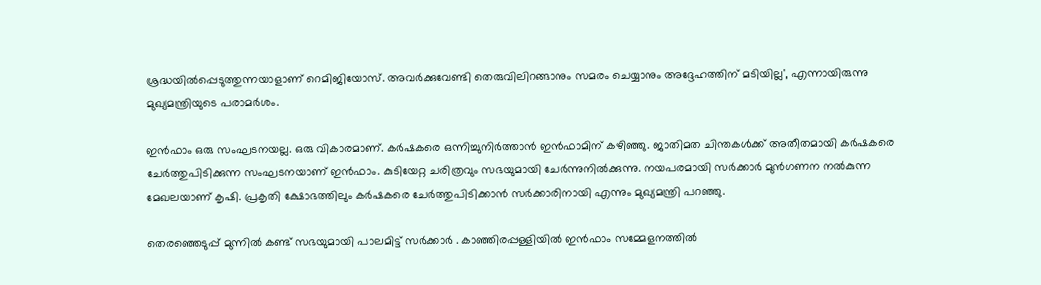ശ്രദ്ധയില്‍പ്പെടുത്തുന്നയാളാണ് റെമിജിയോസ്. അവര്‍ക്കുവേണ്ടി തെരുവിലിറങ്ങാനും സമരം ചെയ്യാനും അദ്ദേഹത്തിന് മടിയില്ല', എന്നായിരുന്നു മുഖ്യമന്ത്രിയുടെ പരാമര്‍ശം.

ഇന്‍ഫാം ഒരു സംഘടനയല്ല. ഒരു വികാരമാണ്. കര്‍ഷകരെ ഒന്നിച്ചുനിര്‍ത്താന്‍ ഇന്‍ഫാമിന് കഴിഞ്ഞു. ജാതിമത ചിന്തകള്‍ക്ക് അതീതമായി കര്‍ഷകരെ ചേര്‍ത്തുപിടിക്കുന്ന സംഘടനയാണ് ഇന്‍ഫാം. കുടിയേറ്റ ചരിത്രവും സഭയുമായി ചേര്‍ന്നുനില്‍ക്കുന്നു. നയപരമായി സര്‍ക്കാര്‍ മുന്‍ഗണന നല്‍കുന്ന മേഖലയാണ് കൃഷി. പ്രകൃതി ക്ഷോഭത്തിലും കര്‍ഷകരെ ചേര്‍ത്തുപിടിക്കാന്‍ സര്‍ക്കാരിനായി എന്നും മുഖ്യമന്ത്രി പറഞ്ഞു.

തെരഞ്ഞെടുപ്പ് മുന്നില്‍ കണ്ട് സഭയുമായി പാലമിട്ട് സര്‍ക്കാര്‍ . കാഞ്ഞിരപ്പള്ളിയില്‍ ഇന്‍ഫാം സമ്മേളനത്തില്‍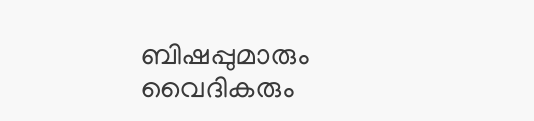ബിഷപ്പുമാരും വൈദികരും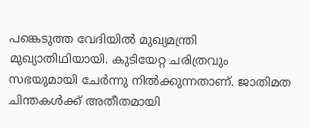പങ്കെടുത്ത വേദിയില്‍ മുഖ്യമന്ത്രി മുഖ്യാതിഥിയായി. കുടിയേറ്റ ചരിത്രവും സഭയുമായി ചേര്‍ന്നു നില്‍ക്കുന്നതാണ്. ജാതിമത ചിന്തകള്‍ക്ക് അതീതമായി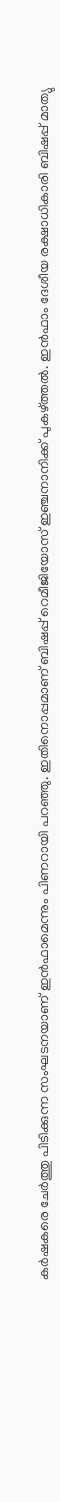കര്‍ഷകരെ ചേര്‍ത്തു പിടിക്കുന്ന സംഘടനയാണ് ഇന്‍ഫാമെന്നും പിണറായി പറഞ്ഞു. ഇതിനൊപ്പമാണ് ബിഷപ്പ് റെമീജിയോസ് ഇഞ്ചനാനിക്ക് പുകഴ്ത്തല്‍. ഇന്‍ഫാം ദേശീയ രക്ഷാധികാരി ബിഷപ്പ് മാത്യു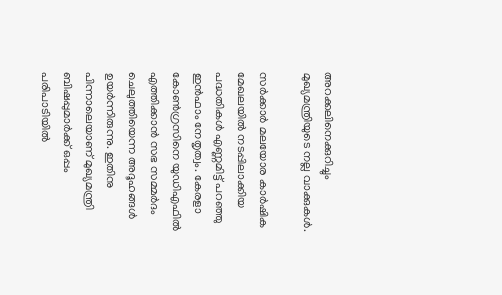അറക്കലിനെക്കുറിച്ചും മുഖ്യമന്ത്രിയുടെ നല്ല വാക്കുകള്‍.

സര്‍ക്കാര്‍ മലയോര കാര്‍ഷിക മേഖലയില്‍ നടപ്പിലാക്കിയ പദ്ധതികള്‍ എണ്ണമിട്ട് പറഞ്ഞു ഇന്‍ഫാം നേതൃത്വം. കേരളാ കോണ്‍ഗ്രസിനെ യുഡിഎഫില്‍ എത്തിക്കാന്‍ സഭ സമ്മര്‍ദം ചെലുത്തിയെന്ന അദൂഹങ്ങള്‍ ഉയര്‍ന്നിരുന്നു. ഇതിനു പിന്നാലെയാണ് മുഖ്യമന്ത്രി ബിഷപ്പുമാര്‍ക്ക് ഒപ്പം പരിപാടിയില്‍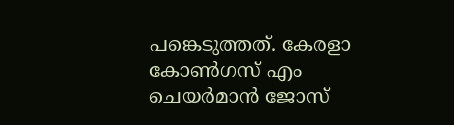പങ്കെടുത്തത്. കേരളാ കോണ്‍ഗസ് എം ചെയര്‍മാന്‍ ജോസ്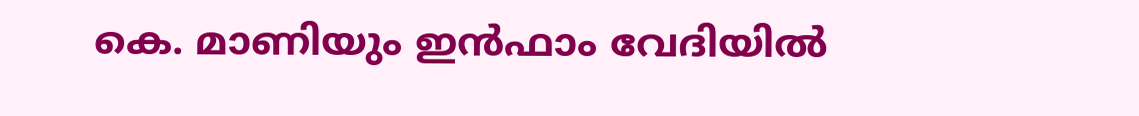കെ. മാണിയും ഇന്‍ഫാം വേദിയില്‍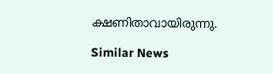ക്ഷണിതാവായിരുന്നു.

Similar News